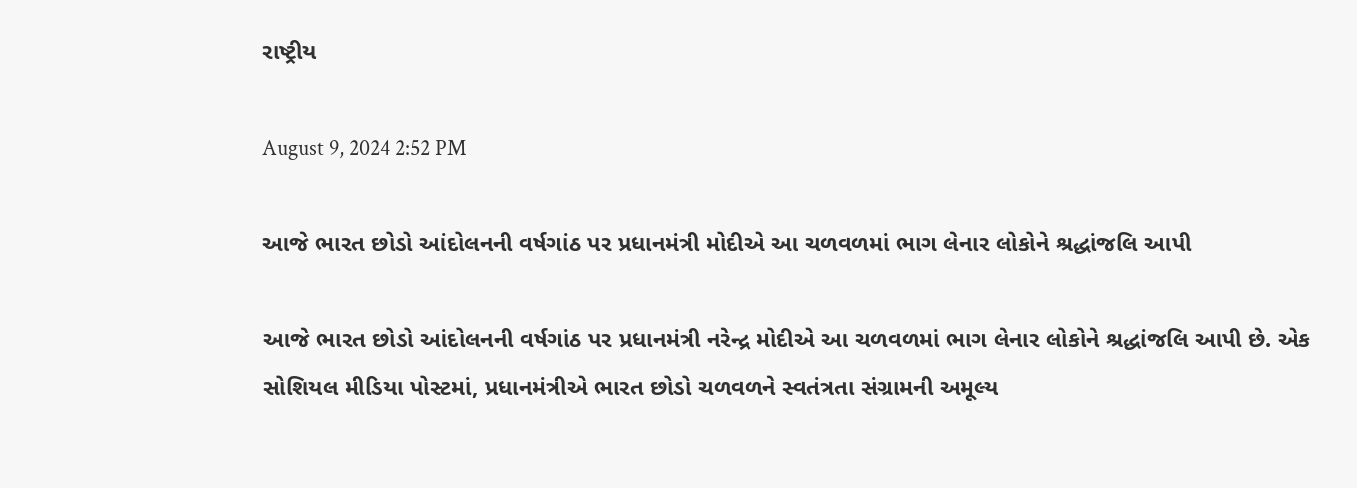રાષ્ટ્રીય

August 9, 2024 2:52 PM

આજે ભારત છોડો આંદોલનની વર્ષગાંઠ પર પ્રધાનમંત્રી મોદીએ આ ચળવળમાં ભાગ લેનાર લોકોને શ્રદ્ધાંજલિ આપી

આજે ભારત છોડો આંદોલનની વર્ષગાંઠ પર પ્રધાનમંત્રી નરેન્દ્ર મોદીએ આ ચળવળમાં ભાગ લેનાર લોકોને શ્રદ્ધાંજલિ આપી છે. એક સોશિયલ મીડિયા પોસ્ટમાં, પ્રધાનમંત્રીએ ભારત છોડો ચળવળને સ્વતંત્રતા સંગ્રામની અમૂલ્ય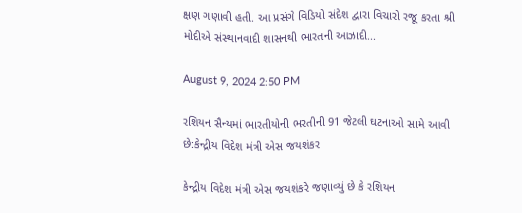ક્ષણ ગણાવી હતી. આ પ્રસંગે વિડિયો સંદેશ દ્વારા વિચારો રજૂ કરતા શ્રી મોદીએ સંસ્થાનવાદી શાસનથી ભારતની આઝાદી...

August 9, 2024 2:50 PM

રશિયન સૈન્યમાં ભારતીયોની ભરતીની 91 જેટલી ઘટનાઓ સામે આવી છે:કેન્દ્રીય વિદેશ મંત્રી એસ જયશંકર

કેન્દ્રીય વિદેશ મંત્રી એસ જયશંકરે જણાવ્યું છે કે રશિયન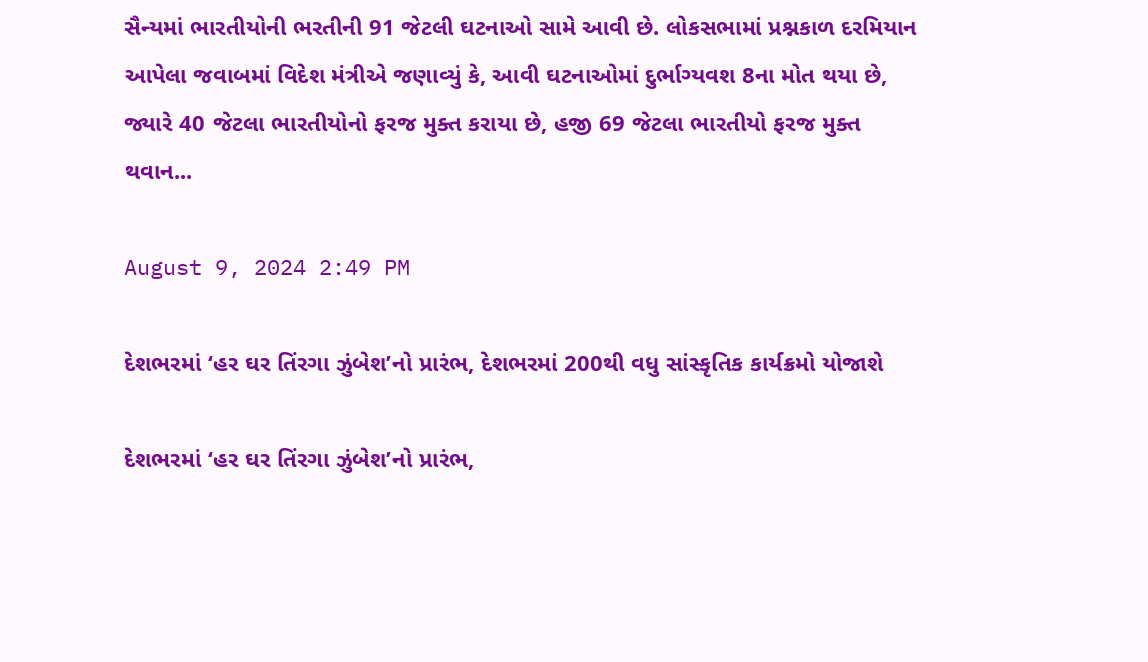સૈન્યમાં ભારતીયોની ભરતીની 91 જેટલી ઘટનાઓ સામે આવી છે. લોકસભામાં પ્રશ્નકાળ દરમિયાન આપેલા જવાબમાં વિદેશ મંત્રીએ જણાવ્યું કે, આવી ઘટનાઓમાં દુર્ભાગ્યવશ 8ના મોત થયા છે, જ્યારે 40 જેટલા ભારતીયોનો ફરજ મુક્ત કરાયા છે, હજી 69 જેટલા ભારતીયો ફરજ મુક્ત થવાન...

August 9, 2024 2:49 PM

દેશભરમાં ‘હર ઘર તિંરગા ઝુંબેશ’નો પ્રારંભ, દેશભરમાં 200થી વધુ સાંસ્કૃતિક કાર્યક્રમો યોજાશે

દેશભરમાં ‘હર ઘર તિંરગા ઝુંબેશ’નો પ્રારંભ,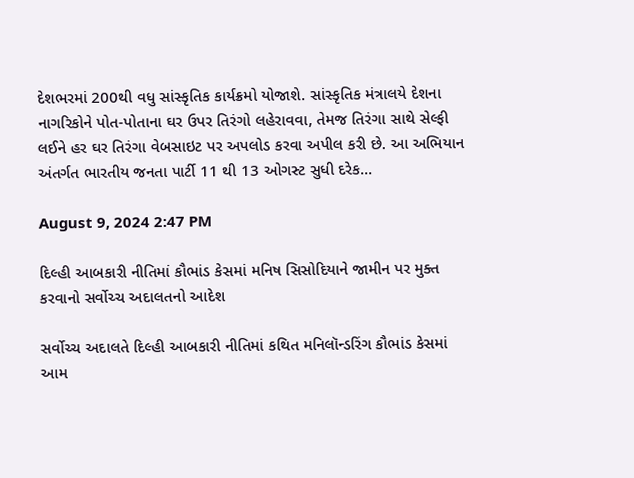દેશભરમાં 200થી વધુ સાંસ્કૃતિક કાર્યક્રમો યોજાશે. સાંસ્કૃતિક મંત્રાલયે દેશના નાગરિકોને પોત-પોતાના ઘર ઉપર તિરંગો લહેરાવવા, તેમજ તિરંગા સાથે સેલ્ફી લઈને હર ઘર તિરંગા વેબસાઇટ પર અપલોડ કરવા અપીલ કરી છે. આ અભિયાન અંતર્ગત ભારતીય જનતા પાર્ટી 11 થી 13 ઓગસ્ટ સુધી દરેક...

August 9, 2024 2:47 PM

દિલ્હી આબકારી નીતિમાં કૌભાંડ કેસમાં મનિષ સિસોદિયાને જામીન પર મુક્ત કરવાનો સર્વોચ્ચ અદાલતનો આદેશ

સર્વોચ્ચ અદાલતે દિલ્હી આબકારી નીતિમાં કથિત મનિલૉન્ડરિંગ કૌભાંડ કેસમાં આમ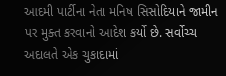આદમી પાર્ટીના નેતા મનિષ સિસોદિયાને જામીન પર મુક્ત કરવાનો આદેશ કર્યો છે. સર્વોચ્ચ અદાલતે એક ચુકાદામાં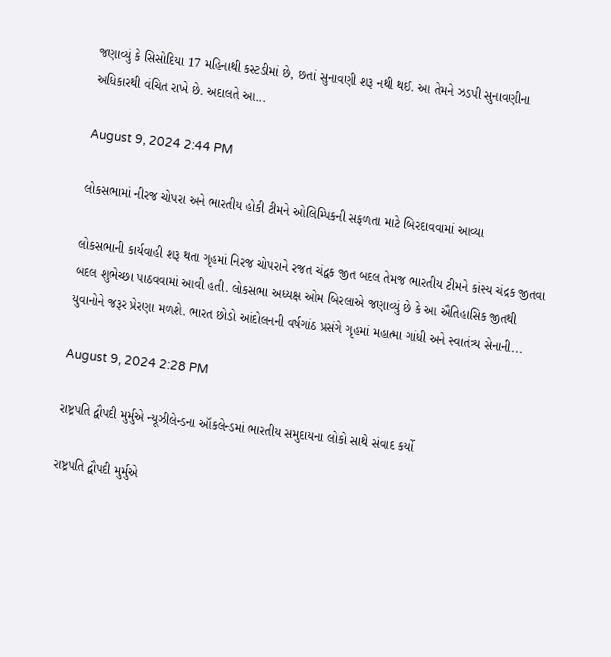જણાવ્યું કે સિસોદિયા 17 મહિનાથી કસ્ટડીમાં છે, છતાં સુનાવણી શરૂ નથી થઈ. આ તેમને ઝડપી સુનાવણીના અધિકારથી વંચિત રાખે છે. અદાલતે આ...

August 9, 2024 2:44 PM

લોકસભામાં નીરજ ચોપરા અને ભારતીય હોકી ટીમને ઓલિમ્પિકની સફળતા માટે બિરદાવવામાં આવ્યા

લોકસભાની કાર્યવાહી શરૂ થતા ગૃહમાં નિરજ ચોપરાને રજત ચંદ્વક જીત બદલ તેમજ ભારતીય ટીમને કાંસ્ય ચંદ્રક જીતવા બદલ શુભેચ્છા પાઠવવામાં આવી હતી. લોકસભા અધ્યક્ષ ઓમ બિરલાએ જણાવ્યું છે કે આ ઐતિહાસિક જીતથી યુવાનોને જરૂર પ્રેરણા મળશે. ભારત છોડો આંદોલનની વર્ષગાંઠ પ્રસંગે ગૃહમાં મહાત્મા ગાંધી અને સ્વાતંત્ર્ય સેનાની...

August 9, 2024 2:28 PM

રાષ્ટ્રપતિ દ્વૌપદી મુર્મુએ ન્યૂઝીલેન્ડના ઑકલેન્ડમાં ભારતીય સમુદાયના લોકો સાથે સંવાદ કર્યો

રાષ્ટ્રપતિ દ્વૌપદી મુર્મુએ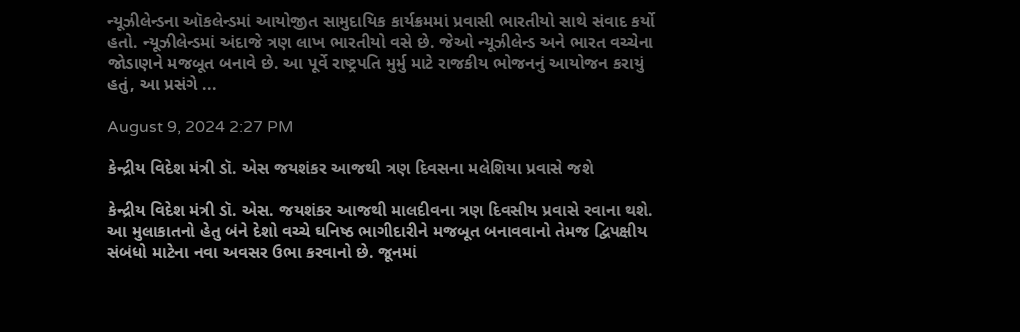ન્યૂઝીલેન્ડના ઑકલેન્ડમાં આયોજીત સામુદાયિક કાર્યક્રમમાં પ્રવાસી ભારતીયો સાથે સંવાદ કર્યો હતો. ન્યૂઝીલેન્ડમાં અંદાજે ત્રણ લાખ ભારતીયો વસે છે. જેઓ ન્યૂઝીલેન્ડ અને ભારત વચ્ચેના જોડાણને મજબૂત બનાવે છે. આ પૂર્વે રાષ્ટ્રપતિ મુર્મુ માટે રાજકીય ભોજનનું આયોજન કરાયું હતું, આ પ્રસંગે ...

August 9, 2024 2:27 PM

કેન્દ્રીય વિદેશ મંત્રી ડૉ. એસ જયશંકર આજથી ત્રણ દિવસના મલેશિયા પ્રવાસે જશે

કેન્દ્રીય વિદેશ મંત્રી ડૉ. એસ. જયશંકર આજથી માલદીવના ત્રણ દિવસીય પ્રવાસે રવાના થશે. આ મુલાકાતનો હેતુ બંને દેશો વચ્ચે ઘનિષ્ઠ ભાગીદારીને મજબૂત બનાવવાનો તેમજ દ્વિપક્ષીય સંબંધો માટેના નવા અવસર ઉભા કરવાનો છે. જૂનમાં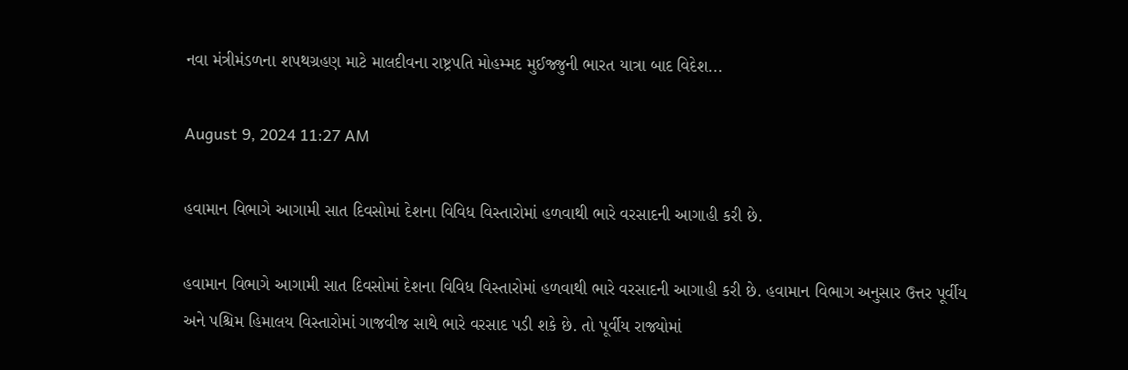નવા મંત્રીમંડળના શપથગ્રહણ માટે માલદીવના રાષ્ટ્રપતિ મોહમ્મદ મુઈજ્જુની ભારત યાત્રા બાદ વિદેશ...

August 9, 2024 11:27 AM

હવામાન વિભાગે આગામી સાત દિવસોમાં દેશના વિવિધ વિસ્તારોમાં હળવાથી ભારે વરસાદની આગાહી કરી છે.

હવામાન વિભાગે આગામી સાત દિવસોમાં દેશના વિવિધ વિસ્તારોમાં હળવાથી ભારે વરસાદની આગાહી કરી છે. હવામાન વિભાગ અનુસાર ઉત્તર પૂર્વીય અને પશ્ચિમ હિમાલય વિસ્તારોમાં ગાજવીજ સાથે ભારે વરસાદ પડી શકે છે. તો પૂર્વીય રાજ્યોમાં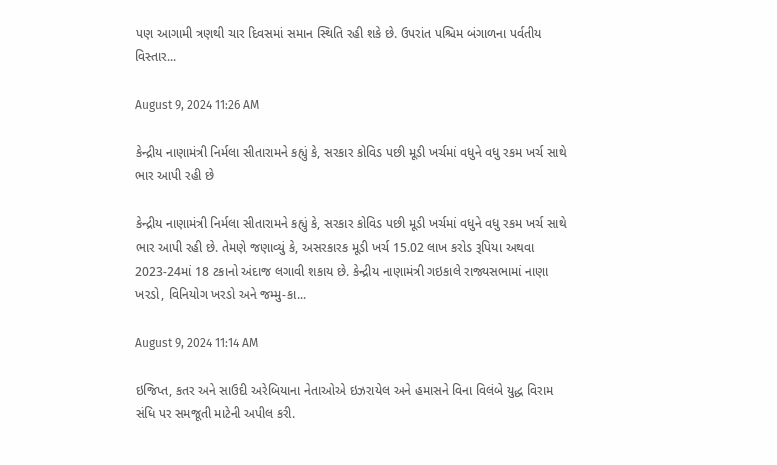પણ આગામી ત્રણથી ચાર દિવસમાં સમાન સ્થિતિ રહી શકે છે. ઉપરાંત પશ્ચિમ બંગાળના પર્વતીય વિસ્તાર...

August 9, 2024 11:26 AM

કેન્દ્રીય નાણામંત્રી નિર્મલા સીતારામને કહ્યું કે, સરકાર કોવિડ પછી મૂડી ખર્ચમાં વધુને વધુ રકમ ખર્ચ સાથે ભાર આપી રહી છે

કેન્દ્રીય નાણામંત્રી નિર્મલા સીતારામને કહ્યું કે, સરકાર કોવિડ પછી મૂડી ખર્ચમાં વધુને વધુ રકમ ખર્ચ સાથે ભાર આપી રહી છે. તેમણે જણાવ્યું કે, અસરકારક મૂડી ખર્ચ 15.02 લાખ કરોડ રૂપિયા અથવા 2023-24માં 18 ટકાનો અંદાજ લગાવી શકાય છે. કેન્દ્રીય નાણામંત્રી ગઇકાલે રાજ્યસભામાં નાણા ખરડો, વિનિયોગ ખરડો અને જમ્મુ-કા...

August 9, 2024 11:14 AM

ઇજિપ્ત, કતર અને સાઉદી અરેબિયાના નેતાઓએ ઇઝરાયેલ અને હમાસને વિના વિલંબે યુદ્ધ વિરામ સંધિ પર સમજૂતી માટેની અપીલ કરી.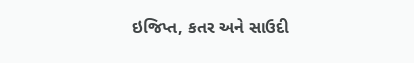ઇજિપ્ત, કતર અને સાઉદી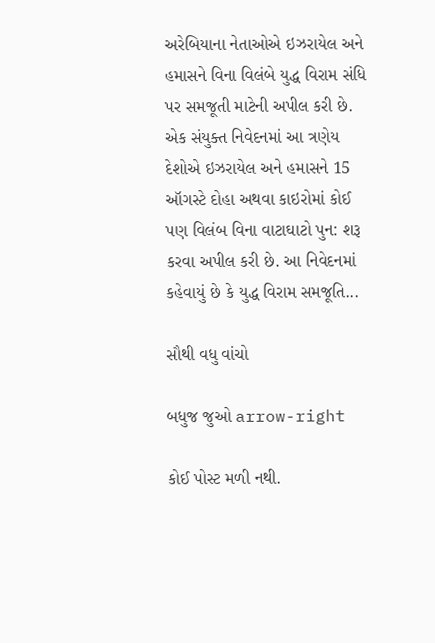અરેબિયાના નેતાઓએ ઇઝરાયેલ અને હમાસને વિના વિલંબે યુદ્ધ વિરામ સંધિ પર સમજૂતી માટેની અપીલ કરી છે. એક સંયુક્ત નિવેદનમાં આ ત્રણેય દેશોએ ઇઝરાયેલ અને હમાસને 15 ઑગસ્ટે દોહા અથવા કાઇરોમાં કોઈ પણ વિલંબ વિના વાટાઘાટો પુન: શરૂ કરવા અપીલ કરી છે. આ નિવેદનમાં કહેવાયું છે કે યુદ્ધ વિરામ સમજૂતિ...

સૌથી વધુ વાંચો

બધુજ જુઓ arrow-right

કોઈ પોસ્ટ મળી નથી.